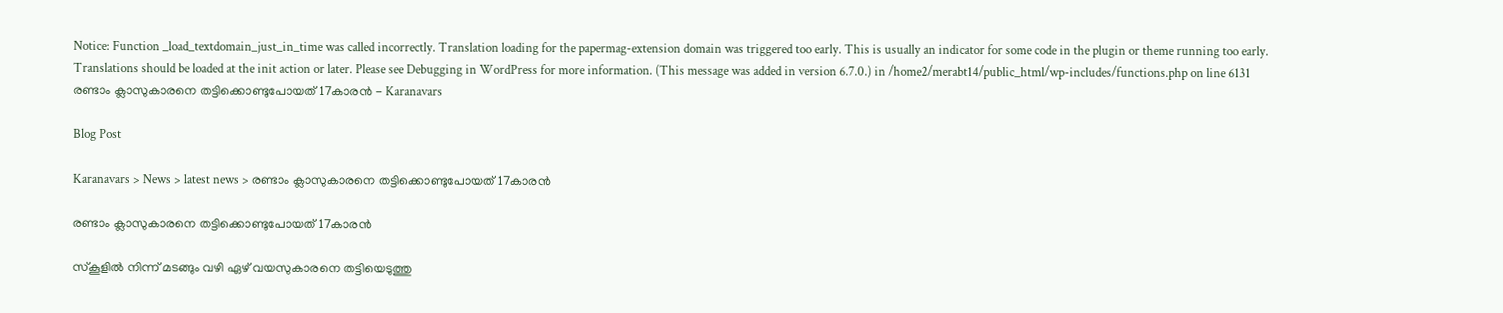Notice: Function _load_textdomain_just_in_time was called incorrectly. Translation loading for the papermag-extension domain was triggered too early. This is usually an indicator for some code in the plugin or theme running too early. Translations should be loaded at the init action or later. Please see Debugging in WordPress for more information. (This message was added in version 6.7.0.) in /home2/merabt14/public_html/wp-includes/functions.php on line 6131
രണ്ടാം ക്ലാസുകാരനെ തട്ടിക്കൊണ്ടുപോയത് 17കാരൻ - Karanavars

Blog Post

Karanavars > News > latest news > രണ്ടാം ക്ലാസുകാരനെ തട്ടിക്കൊണ്ടുപോയത് 17കാരൻ

രണ്ടാം ക്ലാസുകാരനെ തട്ടിക്കൊണ്ടുപോയത് 17കാരൻ

സ്കൂളിൽ നിന്ന് മടങ്ങും വഴി ഏഴ് വയസുകാരനെ തട്ടിയെടുത്തു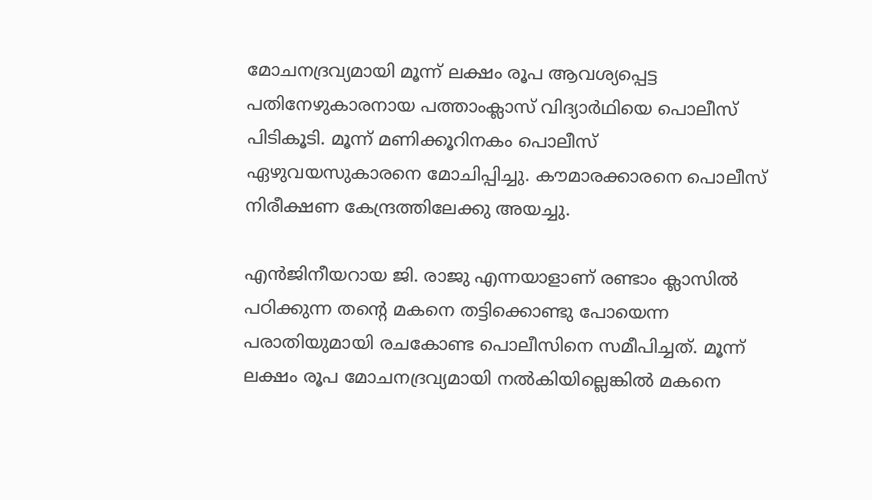മോചനദ്രവ്യമായി മൂന്ന് ലക്ഷം രൂപ ആവശ്യപ്പെട്ട പതിനേഴുകാരനായ പത്താംക്ലാസ് വിദ്യാർഥിയെ പൊലീസ് പിടികൂടി. മൂന്ന് മണിക്കൂറിനകം പൊലീസ് ഏഴുവയസുകാരനെ മോചിപ്പിച്ചു. കൗമാരക്കാരനെ പൊലീസ് നിരീക്ഷണ കേന്ദ്രത്തിലേക്കു അയച്ചു.

എൻജിനീയറായ ജി. രാജു എന്നയാളാണ് രണ്ടാം ക്ലാസിൽ പഠിക്കുന്ന തന്റെ മകനെ തട്ടിക്കൊണ്ടു പോയെന്ന പരാതിയുമായി രചകോണ്ട പൊലീസിനെ സമീപിച്ചത്. മൂന്ന് ലക്ഷം രൂപ മോചനദ്രവ്യമായി നൽകിയില്ലെങ്കിൽ മകനെ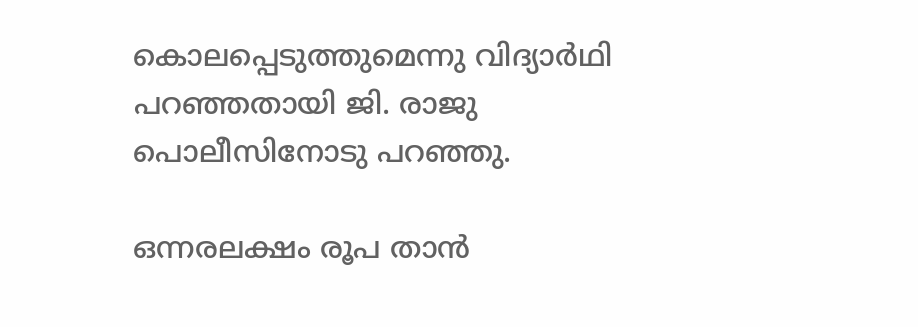കൊലപ്പെടുത്തുമെന്നു വിദ്യാർഥി പറഞ്ഞതായി ജി. രാജു പൊലീസിനോടു പറഞ്ഞു.

ഒന്നരലക്ഷം രൂപ താൻ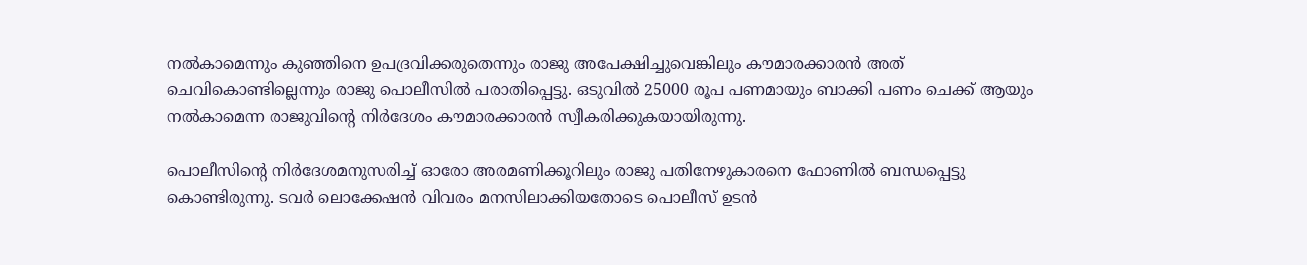നൽകാമെന്നും കുഞ്ഞിനെ ഉപദ്രവിക്കരുതെന്നും രാജു അപേക്ഷിച്ചുവെങ്കിലും കൗമാരക്കാരൻ അത് ചെവികൊണ്ടില്ലെന്നും രാജു പൊലീസിൽ പരാതിപ്പെട്ടു. ഒടുവിൽ 25000 രൂപ പണമായും ബാക്കി പണം ചെക്ക് ആയും നൽകാമെന്ന രാജുവിന്റെ നിർദേശം കൗമാരക്കാരൻ സ്വീകരിക്കുകയായിരുന്നു.

പൊലീസിന്റെ നിർദേശമനുസരിച്ച് ഓരോ അരമണിക്കൂറിലും രാജു പതിനേഴുകാരനെ ഫോണിൽ ബന്ധപ്പെട്ടു കൊണ്ടിരുന്നു. ടവർ ലൊക്കേഷൻ വിവരം മനസിലാക്കിയതോടെ പൊലീസ് ഉടൻ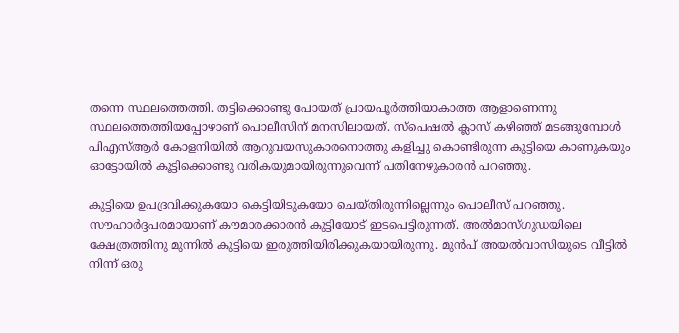തന്നെ സ്ഥലത്തെത്തി. തട്ടിക്കൊണ്ടു പോയത് പ്രായപൂർത്തിയാകാത്ത ആളാണെന്നു സ്ഥലത്തെത്തിയപ്പോഴാണ് പൊലീസിന് മനസിലായത്. സ്പെഷൽ ക്ലാസ് കഴിഞ്ഞ് മടങ്ങുമ്പോൾ പിഎസ്ആർ കോളനിയിൽ ആറുവയസുകാരനൊത്തു കളിച്ചു കൊണ്ടിരുന്ന കുട്ടിയെ കാണുകയും ഓട്ടോയിൽ കൂട്ടിക്കൊണ്ടു വരികയുമായിരുന്നുവെന്ന് പതിനേഴുകാരൻ പറഞ്ഞു.

കുട്ടിയെ ഉപദ്രവിക്കുകയോ കെട്ടിയിടുകയോ ചെയ്തിരുന്നില്ലെന്നും പൊലീസ് പറഞ്ഞു. സൗഹാർദ്ദപരമായാണ് കൗമാരക്കാരൻ കുട്ടിയോട് ഇടപെട്ടിരുന്നത്. അൽമാസ്ഗുഡയിലെ ക്ഷേത്രത്തിനു മുന്നിൽ കുട്ടിയെ ഇരുത്തിയിരിക്കുകയായിരുന്നു. മുൻപ് അയൽവാസിയുടെ വീട്ടിൽ നിന്ന് ഒരു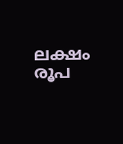ലക്ഷം രൂപ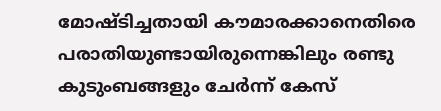മോഷ്ടിച്ചതായി കൗമാരക്കാനെതിരെ പരാതിയുണ്ടായിരുന്നെങ്കിലും രണ്ടു കുടുംബങ്ങളും ചേർന്ന് കേസ്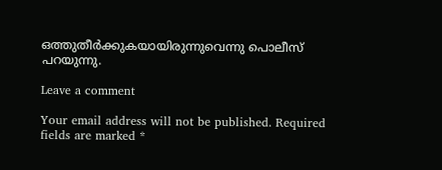ഒത്തുതീർക്കുകയായിരുന്നുവെന്നു പൊലീസ് പറയുന്നു.

Leave a comment

Your email address will not be published. Required fields are marked *